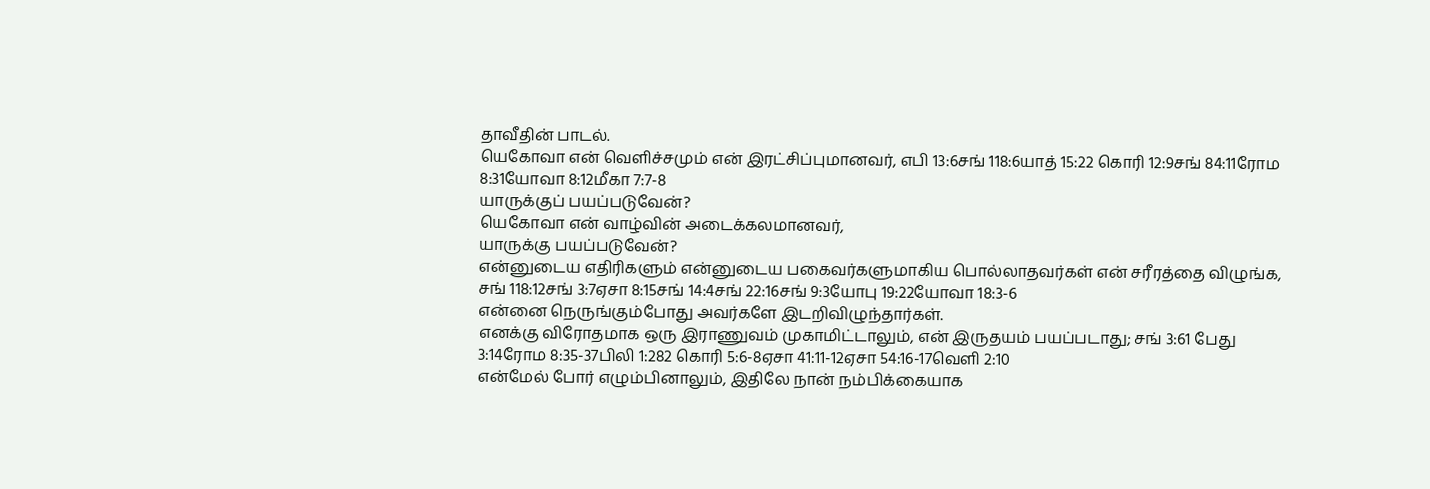தாவீதின் பாடல்.
யெகோவா என் வெளிச்சமும் என் இரட்சிப்புமானவர், எபி 13:6சங் 118:6யாத் 15:22 கொரி 12:9சங் 84:11ரோம 8:31யோவா 8:12மீகா 7:7-8
யாருக்குப் பயப்படுவேன்?
யெகோவா என் வாழ்வின் அடைக்கலமானவர்,
யாருக்கு பயப்படுவேன்?
என்னுடைய எதிரிகளும் என்னுடைய பகைவர்களுமாகிய பொல்லாதவர்கள் என் சரீரத்தை விழுங்க, சங் 118:12சங் 3:7ஏசா 8:15சங் 14:4சங் 22:16சங் 9:3யோபு 19:22யோவா 18:3-6
என்னை நெருங்கும்போது அவர்களே இடறிவிழுந்தார்கள்.
எனக்கு விரோதமாக ஒரு இராணுவம் முகாமிட்டாலும், என் இருதயம் பயப்படாது; சங் 3:61 பேது 3:14ரோம 8:35-37பிலி 1:282 கொரி 5:6-8ஏசா 41:11-12ஏசா 54:16-17வெளி 2:10
என்மேல் போர் எழும்பினாலும், இதிலே நான் நம்பிக்கையாக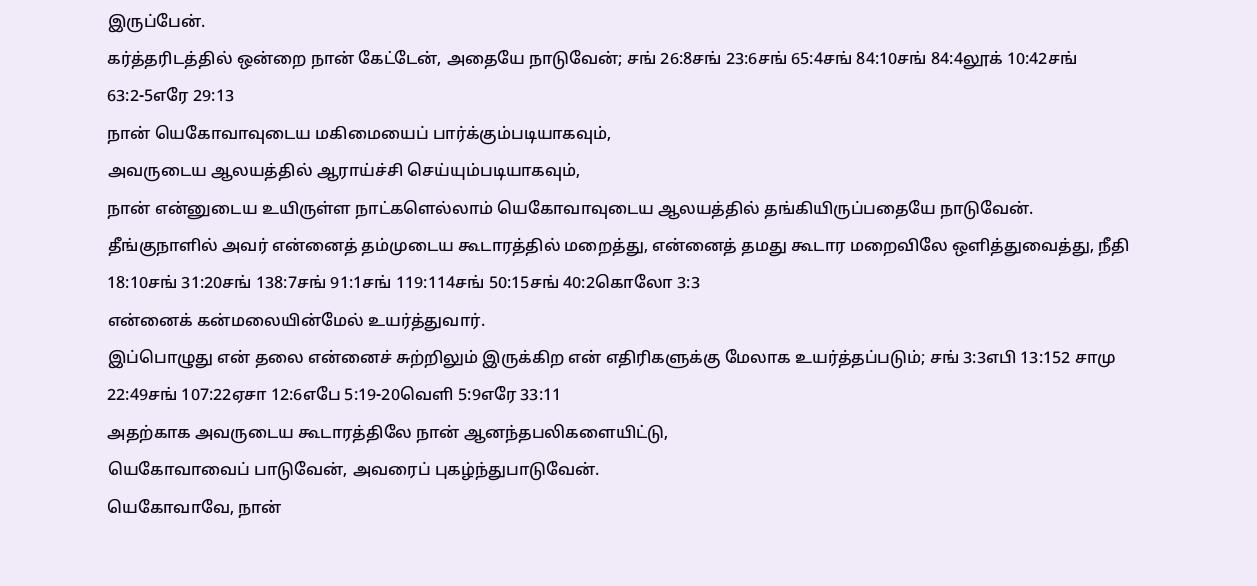இருப்பேன்.
கர்த்தரிடத்தில் ஒன்றை நான் கேட்டேன், அதையே நாடுவேன்; சங் 26:8சங் 23:6சங் 65:4சங் 84:10சங் 84:4லூக் 10:42சங் 63:2-5எரே 29:13
நான் யெகோவாவுடைய மகிமையைப் பார்க்கும்படியாகவும்,
அவருடைய ஆலயத்தில் ஆராய்ச்சி செய்யும்படியாகவும்,
நான் என்னுடைய உயிருள்ள நாட்களெல்லாம் யெகோவாவுடைய ஆலயத்தில் தங்கியிருப்பதையே நாடுவேன்.
தீங்குநாளில் அவர் என்னைத் தம்முடைய கூடாரத்தில் மறைத்து, என்னைத் தமது கூடார மறைவிலே ஒளித்துவைத்து, நீதி 18:10சங் 31:20சங் 138:7சங் 91:1சங் 119:114சங் 50:15சங் 40:2கொலோ 3:3
என்னைக் கன்மலையின்மேல் உயர்த்துவார்.
இப்பொழுது என் தலை என்னைச் சுற்றிலும் இருக்கிற என் எதிரிகளுக்கு மேலாக உயர்த்தப்படும்; சங் 3:3எபி 13:152 சாமு 22:49சங் 107:22ஏசா 12:6எபே 5:19-20வெளி 5:9எரே 33:11
அதற்காக அவருடைய கூடாரத்திலே நான் ஆனந்தபலிகளையிட்டு,
யெகோவாவைப் பாடுவேன், அவரைப் புகழ்ந்துபாடுவேன்.
யெகோவாவே, நான்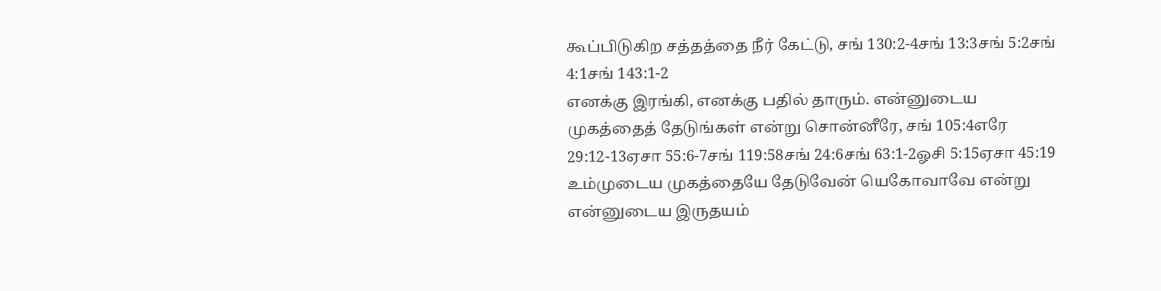கூப்பிடுகிற சத்தத்தை நீர் கேட்டு, சங் 130:2-4சங் 13:3சங் 5:2சங் 4:1சங் 143:1-2
எனக்கு இரங்கி, எனக்கு பதில் தாரும். என்னுடைய முகத்தைத் தேடுங்கள் என்று சொன்னீரே, சங் 105:4எரே 29:12-13ஏசா 55:6-7சங் 119:58சங் 24:6சங் 63:1-2ஓசி 5:15ஏசா 45:19
உம்முடைய முகத்தையே தேடுவேன் யெகோவாவே என்று என்னுடைய இருதயம்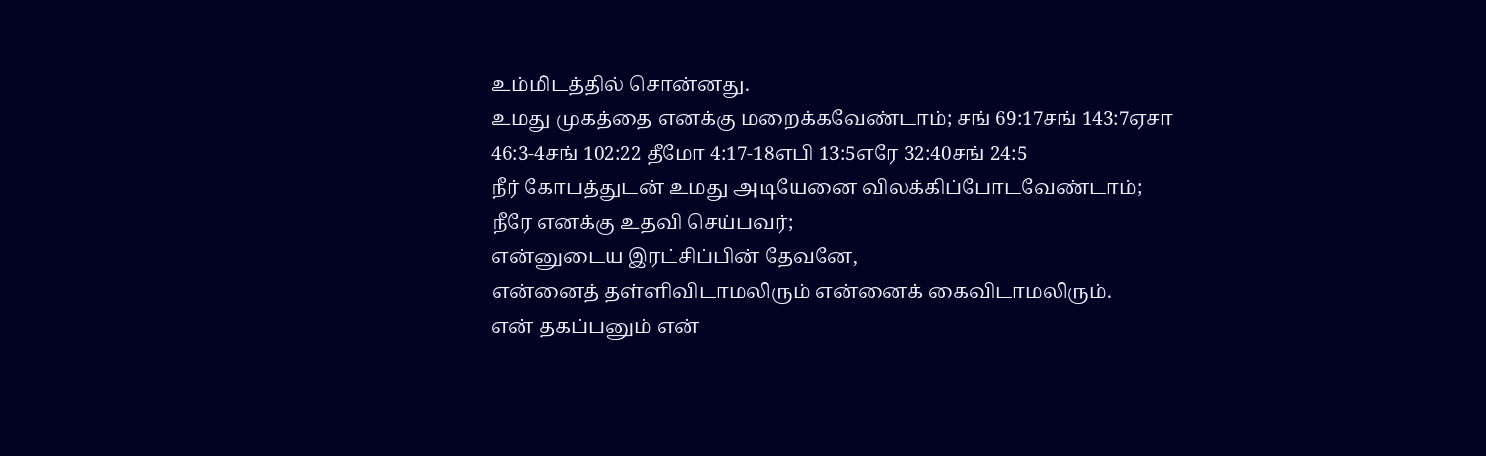உம்மிடத்தில் சொன்னது.
உமது முகத்தை எனக்கு மறைக்கவேண்டாம்; சங் 69:17சங் 143:7ஏசா 46:3-4சங் 102:22 தீமோ 4:17-18எபி 13:5எரே 32:40சங் 24:5
நீர் கோபத்துடன் உமது அடியேனை விலக்கிப்போடவேண்டாம்;
நீரே எனக்கு உதவி செய்பவர்;
என்னுடைய இரட்சிப்பின் தேவனே,
என்னைத் தள்ளிவிடாமலிரும் என்னைக் கைவிடாமலிரும்.
என் தகப்பனும் என்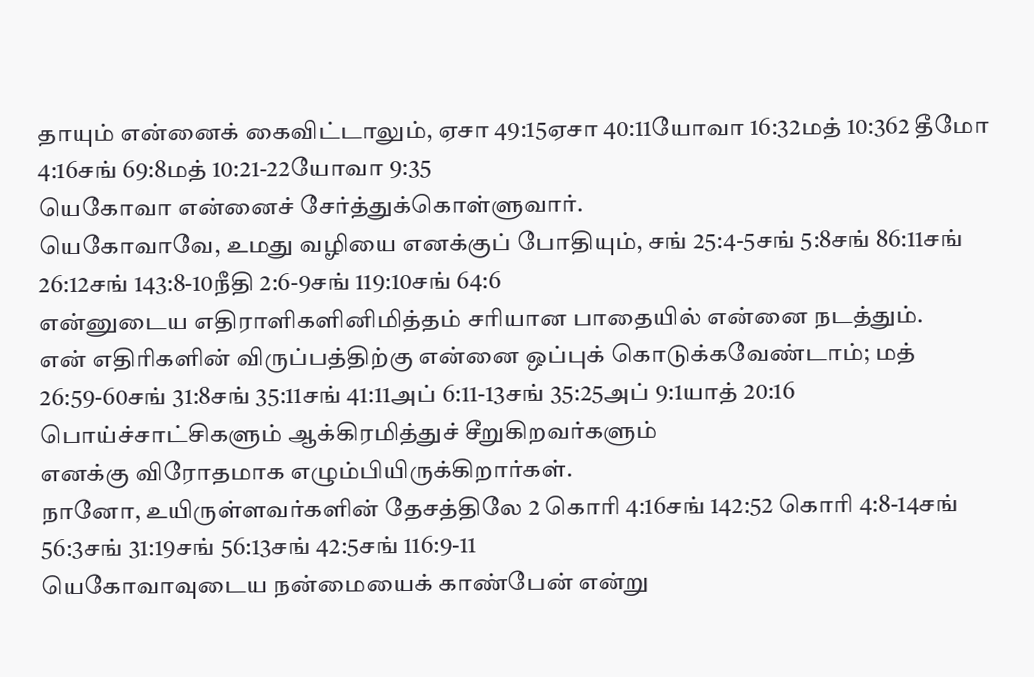தாயும் என்னைக் கைவிட்டாலும், ஏசா 49:15ஏசா 40:11யோவா 16:32மத் 10:362 தீமோ 4:16சங் 69:8மத் 10:21-22யோவா 9:35
யெகோவா என்னைச் சேர்த்துக்கொள்ளுவார்.
யெகோவாவே, உமது வழியை எனக்குப் போதியும், சங் 25:4-5சங் 5:8சங் 86:11சங் 26:12சங் 143:8-10நீதி 2:6-9சங் 119:10சங் 64:6
என்னுடைய எதிராளிகளினிமித்தம் சரியான பாதையில் என்னை நடத்தும்.
என் எதிரிகளின் விருப்பத்திற்கு என்னை ஒப்புக் கொடுக்கவேண்டாம்; மத் 26:59-60சங் 31:8சங் 35:11சங் 41:11அப் 6:11-13சங் 35:25அப் 9:1யாத் 20:16
பொய்ச்சாட்சிகளும் ஆக்கிரமித்துச் சீறுகிறவர்களும்
எனக்கு விரோதமாக எழும்பியிருக்கிறார்கள்.
நானோ, உயிருள்ளவர்களின் தேசத்திலே 2 கொரி 4:16சங் 142:52 கொரி 4:8-14சங் 56:3சங் 31:19சங் 56:13சங் 42:5சங் 116:9-11
யெகோவாவுடைய நன்மையைக் காண்பேன் என்று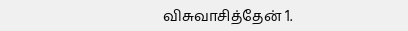விசுவாசித்தேன் 1.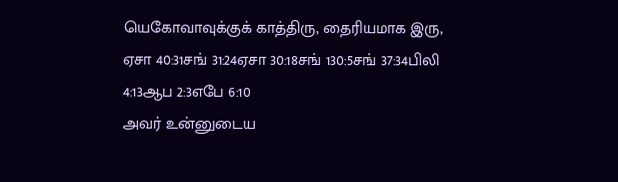யெகோவாவுக்குக் காத்திரு, தைரியமாக இரு, ஏசா 40:31சங் 31:24ஏசா 30:18சங் 130:5சங் 37:34பிலி 4:13ஆப 2:3எபே 6:10
அவர் உன்னுடைய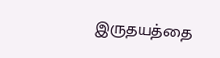இருதயத்தை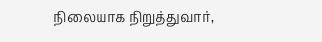நிலையாக நிறுத்துவார்,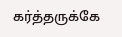கர்த்தருக்கே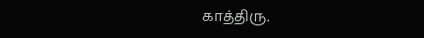காத்திரு.